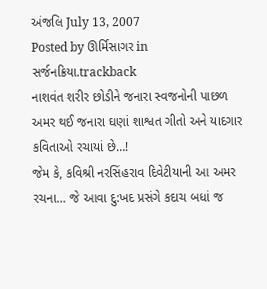અંજલિ July 13, 2007
Posted by ઊર્મિસાગર in સર્જનક્રિયા.trackback
નાશવંત શરીર છોડીને જનારા સ્વજનોની પાછળ અમર થઈ જનારા ઘણાં શાશ્વત ગીતો અને યાદગાર કવિતાઓ રચાયાં છે…!
જેમ કે, કવિશ્રી નરસિંહરાવ દિવેટીયાની આ અમર રચના… જે આવા દુ:ખદ પ્રસંગે કદાચ બધાં જ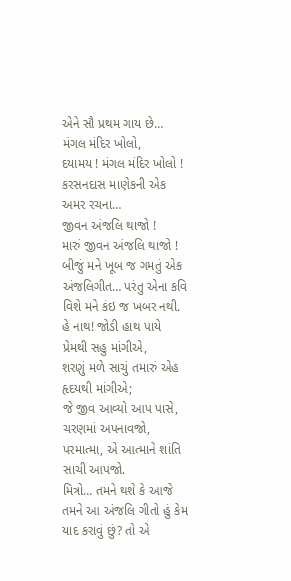એને સૌ પ્રથમ ગાય છે…
મંગલ મંદિર ખોલો,
દયામય ! મંગલ મંદિર ખોલો !
કરસનદાસ માણેકની એક અમર રચના…
જીવન અંજલિ થાજો !
મારું જીવન અંજલિ થાજો !
બીજું મને ખૂબ જ ગમતું એક અંજલિગીત… પરંતુ એના કવિ વિશે મને કંઇ જ ખબર નથી.
હે નાથ! જોડી હાથ પાયે પ્રેમથી સહુ માંગીએ,
શરણું મળે સાચું તમારું એહ હૃદયથી માંગીએ;
જે જીવ આવ્યો આપ પાસે, ચરણમાં અપનાવજો,
પરમાત્મા, એ આત્માને શાંતિ સાચી આપજો.
મિત્રો… તમને થશે કે આજે તમને આ અંજલિ ગીતો હું કેમ યાદ કરાવું છું? તો એ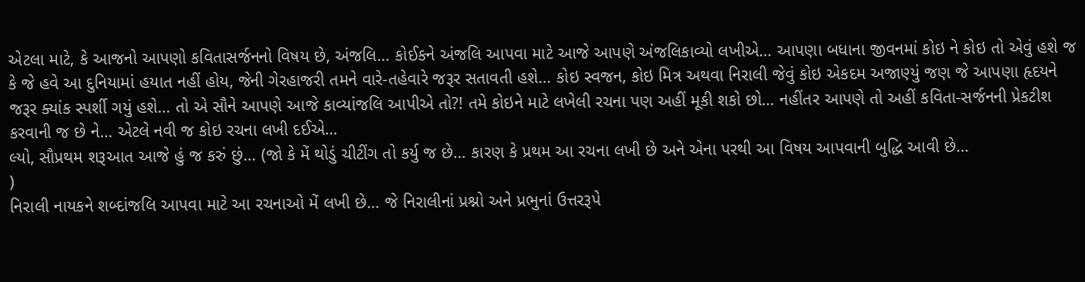એટલા માટે, કે આજનો આપણો કવિતાસર્જનનો વિષય છે, અંજલિ… કોઈકને અંજલિ આપવા માટે આજે આપણે અંજલિકાવ્યો લખીએ… આપણા બધાના જીવનમાં કોઇ ને કોઇ તો એવું હશે જ કે જે હવે આ દુનિયામાં હયાત નહીં હોય, જેની ગેરહાજરી તમને વારે-તહેવારે જરૂર સતાવતી હશે… કોઇ સ્વજન, કોઇ મિત્ર અથવા નિરાલી જેવું કોઇ એકદમ અજાણ્યું જણ જે આપણા હૃદયને જરૂર ક્યાંક સ્પર્શી ગયું હશે… તો એ સૌને આપણે આજે કાવ્યાંજલિ આપીએ તો?! તમે કોઇને માટે લખેલી રચના પણ અહીં મૂકી શકો છો… નહીંતર આપણે તો અહીં કવિતા-સર્જનની પ્રેકટીશ કરવાની જ છે ને… એટલે નવી જ કોઇ રચના લખી દઈએ…
લ્યો, સૌપ્રથમ શરૂઆત આજે હું જ કરું છું… (જો કે મેં થોડું ચીટીંગ તો કર્યુ જ છે… કારણ કે પ્રથમ આ રચના લખી છે અને એના પરથી આ વિષય આપવાની બુદ્ધિ આવી છે…
)
નિરાલી નાયકને શબ્દાંજલિ આપવા માટે આ રચનાઓ મેં લખી છે… જે નિરાલીનાં પ્રશ્નો અને પ્રભુનાં ઉત્તરરૂપે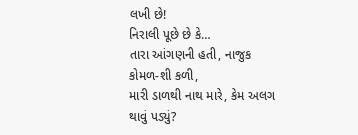લખી છે!
નિરાલી પૂછે છે કે…
તારા આંગણની હતી, નાજુક કોમળ-શી કળી,
મારી ડાળથી નાથ મારે, કેમ અલગ થાવું પડ્યું?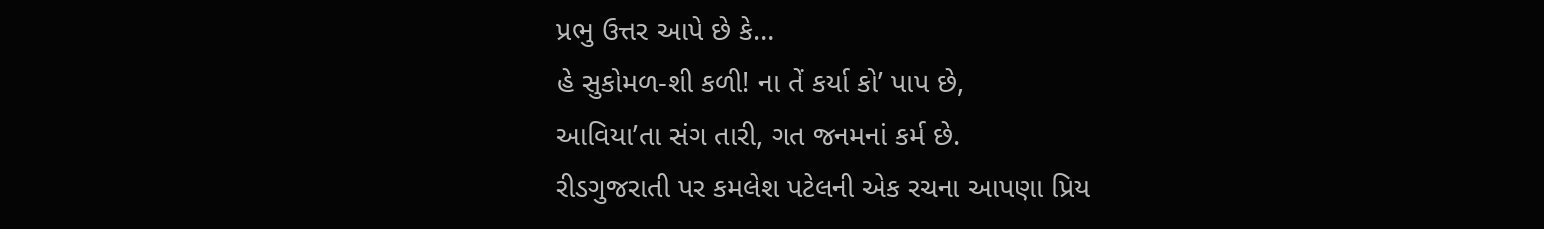પ્રભુ ઉત્તર આપે છે કે…
હે સુકોમળ-શી કળી! ના તેં કર્યા કો’ પાપ છે,
આવિયા’તા સંગ તારી, ગત જનમનાં કર્મ છે.
રીડગુજરાતી પર કમલેશ પટેલની એક રચના આપણા પ્રિય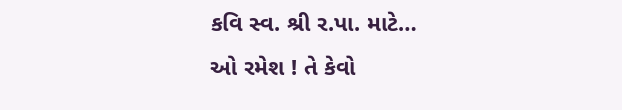કવિ સ્વ. શ્રી ર.પા. માટે…
ઓ રમેશ ! તે કેવો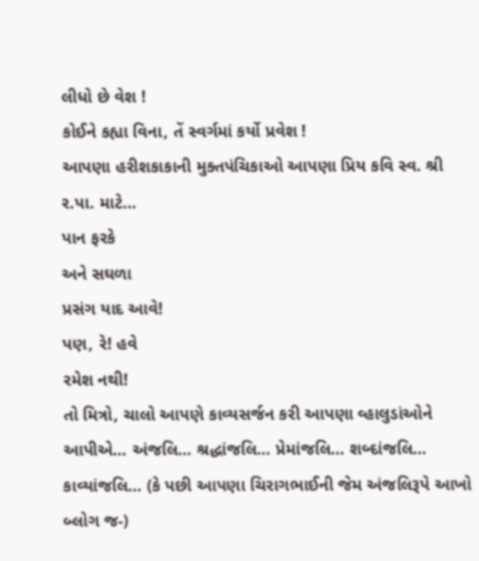લીધો છે વેશ !
કોઈને કહ્યા વિના, તેં સ્વર્ગમાં કર્યો પ્રવેશ !
આપણા હરીશકાકાની મુક્તપંચિકાઓ આપણા પ્રિય કવિ સ્વ. શ્રી ર.પા. માટે…
પાન ફરકે
અને સઘળા
પ્રસંગ યાદ આવે!
પણ, રે! હવે
રમેશ નથી!
તો મિત્રો, ચાલો આપણે કાવ્યસર્જન કરી આપણા વ્હાલુડાંઓને આપીએ… અંજલિ… શ્રદ્ધાંજલિ… પ્રેમાંજલિ… શબ્દાંજલિ… કાવ્યાંજલિ… (કે પછી આપણા ચિરાગભાઈની જેમ અંજલિરૂપે આખો બ્લોગ જ-)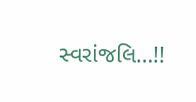સ્વરાંજલિ…!!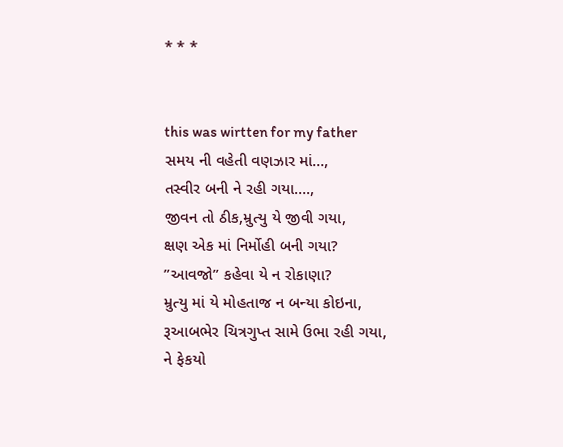* * *


this was wirtten for my father
સમય ની વહેતી વણઝાર માં…,
તસ્વીર બની ને રહી ગયા….,
જીવન તો ઠીક,મ્રુત્યુ યે જીવી ગયા,
ક્ષણ એક માં નિર્મોહી બની ગયા?
”આવજો” કહેવા યે ન રોકાણા?
મ્રુત્યુ માં યે મોહતાજ ન બન્યા કોઇના,
રૂઆબભેર ચિત્રગુપ્ત સામે ઉભા રહી ગયા,
ને ફેકયો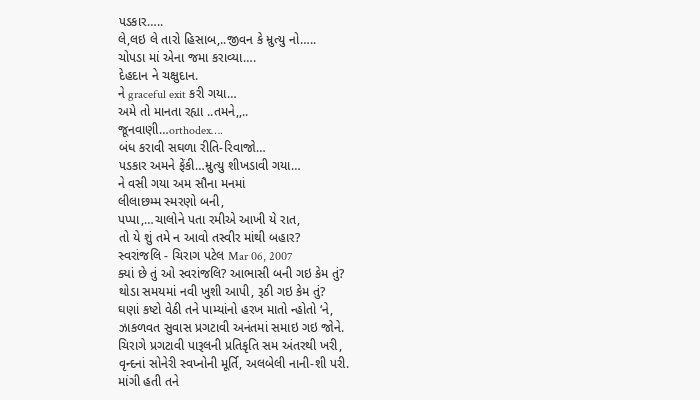પડકાર…..
લે,લઇ લે તારો હિસાબ,..જીવન કે મ્રુત્યુ નો…..
ચોપડા માં એના જમા કરાવ્યા….
દેહદાન ને ચક્ષુદાન.
ને graceful exit કરી ગયા…
અમે તો માનતા રહ્યા ..તમને,,..
જૂનવાણી…orthodex….
બંધ કરાવી સઘળા રીતિ-રિવાજો…
પડકાર અમને ફેંકી…મ્રુત્યુ શીખડાવી ગયા…
ને વસી ગયા અમ સૌના મનમાં
લીલાછમ્મ સ્મરણો બની,
પપ્પા,…ચાલોને પતા રમીએ આખી યે રાત,
તો યે શું તમે ન આવો તસ્વીર માંથી બહાર?
સ્વરાંજલિ - ચિરાગ પટેલ Mar 06, 2007
ક્યાં છે તું ઓ સ્વરાંજલિ? આભાસી બની ગઇ કેમ તું?
થોડા સમયમાં નવી ખુશી આપી, રૂઠી ગઇ કેમ તું?
ઘણાં કષ્ટો વેઠી તને પામ્યાંનો હરખ માતો ન્હોતો ‘ને,
ઝાકળવત સુવાસ પ્રગટાવી અનંતમાં સમાઇ ગઇ જોને.
ચિરાગે પ્રગટાવી પારૂલની પ્રતિકૃતિ સમ અંતરથી ખરી,
વૃન્દનાં સોનેરી સ્વપ્નોની મૂર્તિ, અલબેલી નાની-શી પરી.
માંગી હતી તને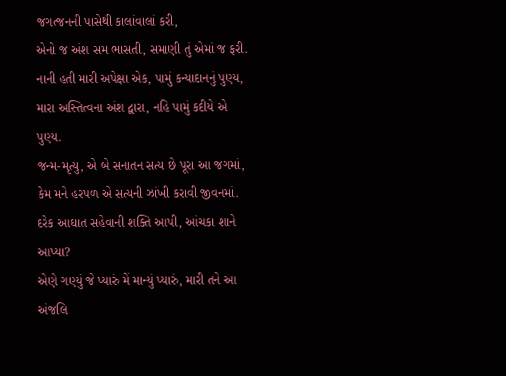જગત્જનની પાસેથી કાલાંવાલાં કરી,
એનો જ અંશ સમ ભાસતી, સમાણી તું એમાં જ ફરી.
નાની હતી મારી અપેક્ષા એક, પામું કન્યાદાનનું પુણ્ય,
મારા અસ્તિત્વના અંશ દ્વારા, નહિ પામું કદીયે એ પુણ્ય.
જન્મ-મૃત્યુ, એ બે સનાતન સત્ય છે પૂરા આ જગમાં,
કેમ મને હરપળ એ સત્યની ઝાંખી કરાવી જીવનમાં.
દરેક આઘાત સહેવાની શક્તિ આપી, આંચકા શાને આપ્યા?
એણે ગણ્યું જે પ્યારું મેં માન્યું પ્યારું, મારી તને આ અંજલિ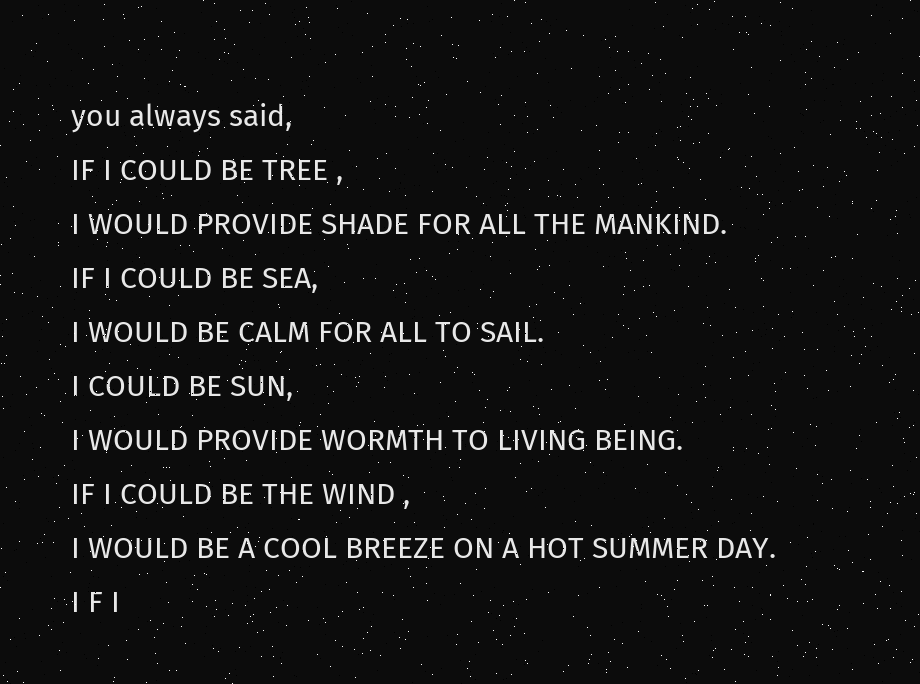you always said,
IF I COULD BE TREE ,
I WOULD PROVIDE SHADE FOR ALL THE MANKIND.
IF I COULD BE SEA,
I WOULD BE CALM FOR ALL TO SAIL.
I COULD BE SUN,
I WOULD PROVIDE WORMTH TO LIVING BEING.
IF I COULD BE THE WIND ,
I WOULD BE A COOL BREEZE ON A HOT SUMMER DAY.
I F I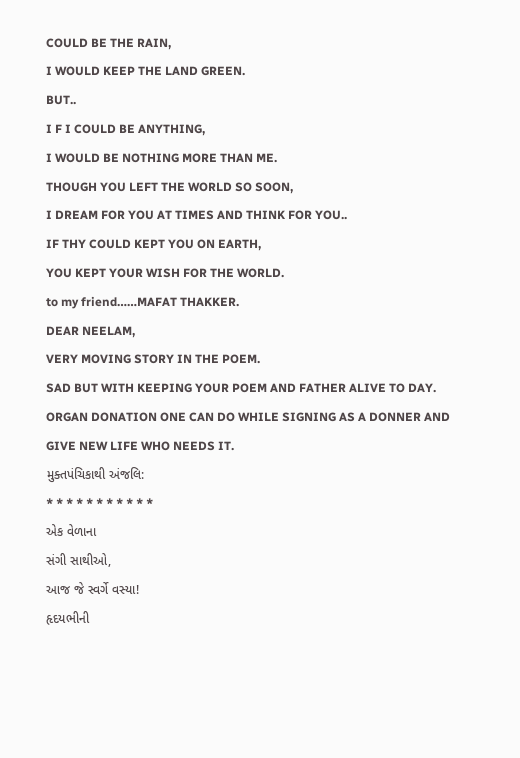COULD BE THE RAIN,
I WOULD KEEP THE LAND GREEN.
BUT..
I F I COULD BE ANYTHING,
I WOULD BE NOTHING MORE THAN ME.
THOUGH YOU LEFT THE WORLD SO SOON,
I DREAM FOR YOU AT TIMES AND THINK FOR YOU..
IF THY COULD KEPT YOU ON EARTH,
YOU KEPT YOUR WISH FOR THE WORLD.
to my friend……MAFAT THAKKER.
DEAR NEELAM,
VERY MOVING STORY IN THE POEM.
SAD BUT WITH KEEPING YOUR POEM AND FATHER ALIVE TO DAY.
ORGAN DONATION ONE CAN DO WHILE SIGNING AS A DONNER AND GIVE NEW LIFE WHO NEEDS IT.
મુક્તપંચિકાથી અંજલિ:
* * * * * * * * * * *
એક વેળાના
સંગી સાથીઓ,
આજ જે સ્વર્ગે વસ્યા!
હૃદયભીની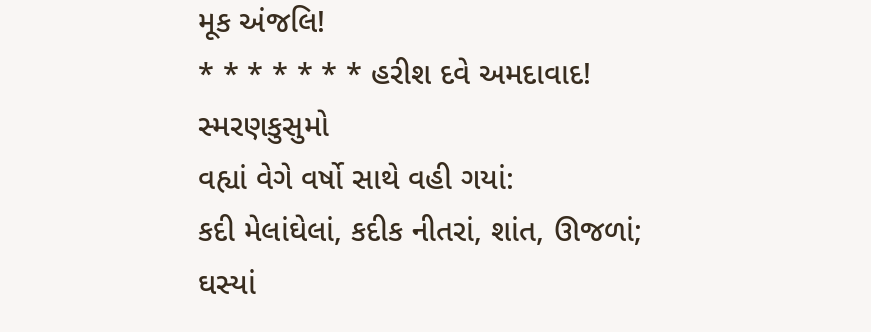મૂક અંજલિ!
* * * * * * * હરીશ દવે અમદાવાદ!
સ્મરણકુસુમો
વહ્યાં વેગે વર્ષો સાથે વહી ગયાં:
કદી મેલાંઘેલાં, કદીક નીતરાં, શાંત, ઊજળાં;
ઘસ્યાં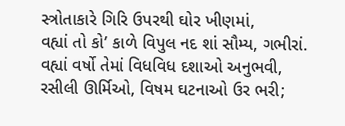સ્ત્રોતાકારે ગિરિ ઉપરથી ઘોર ખીણમાં,
વહ્યાં તો કો’ કાળે વિપુલ નદ શાં સૌમ્ય, ગભીરાં.
વહ્યાં વર્ષો તેમાં વિધવિધ દશાઓ અનુભવી,
રસીલી ઊર્મિઓ, વિષમ ઘટનાઓ ઉર ભરી;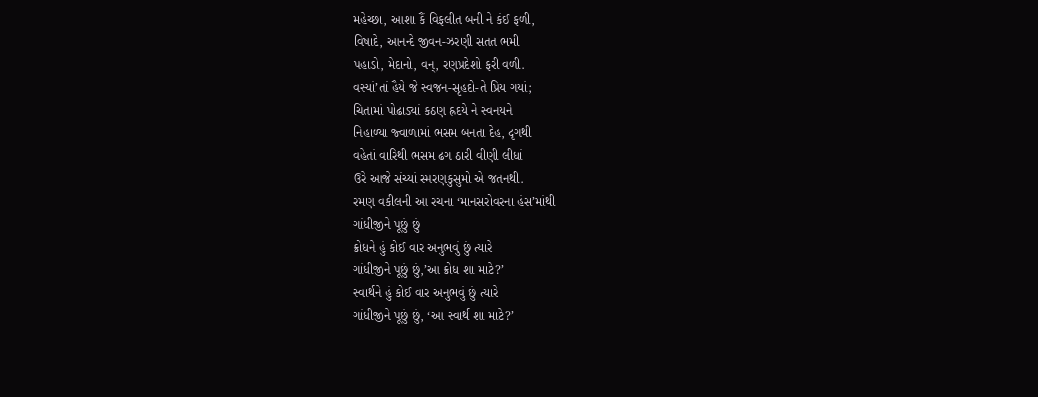મહેચ્છા, આશા કૈં વિફલીત બની ને કંઈ ફળી,
વિષાદે, આનન્દે જીવન-ઝરણી સતત ભમી
પહાડો, મેદાનો, વન્, રણપ્રદેશો ફરી વળી.
વસ્યાં’તાં હૈયે જે સ્વજન-સૃહદો-તે પ્રિય ગયાં;
ચિતામાં પોઢાડ્યાં કઠણ હ્રદયે ને સ્વનયને
નિહાળ્યા જ્વાળામાં ભસમ બનતા દેહ, દૃગથી
વહેતાં વારિથી ભસમ ઢગ ઠારી વીણી લીધાં
ઉરે આજે સંચ્યાં સ્મરણકુસુમો એ જતનથી.
રમણ વકીલની આ રચના ‘માનસરોવરના હંસ’માંથી
ગાંધીજીને પૂછું છું
ક્રોધને હું કોઈ વાર અનુભવું છું ત્યારે
ગાંધીજીને પૂછું છું,’આ ક્રોધ શા માટે?’
સ્વાર્થને હું કોઈ વાર અનુભવું છું ત્યારે
ગાંધીજીને પૂછું છું, ‘આ સ્વાર્થ શા માટે?’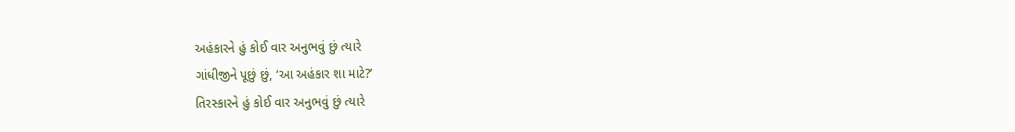અહંકારને હું કોઈ વાર અનુભવું છું ત્યારે
ગાંધીજીને પૂછું છું, ‘આ અહંકાર શા માટે?’
તિરસ્કારને હું કોઈ વાર અનુભવું છું ત્યારે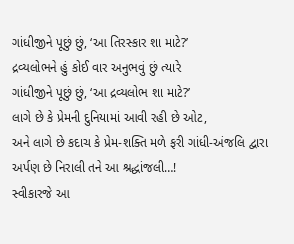ગાંધીજીને પૂછું છું, ‘આ તિરસ્કાર શા માટે?’
દ્રવ્યલોભને હું કોઈ વાર અનુભવું છું ત્યારે
ગાંધીજીને પૂછું છું, ‘આ દ્રવ્યલોભ શા માટે?’
લાગે છે કે પ્રેમની દુનિયામાં આવી રહી છે ઓટ,
અને લાગે છે કદાચ કે પ્રેમ-શક્તિ મળે ફરી ગાંધી-અંજલિ દ્વારા
અર્પણ છે નિરાલી તને આ શ્રદ્ધાંજલી…!
સ્વીકારજે આ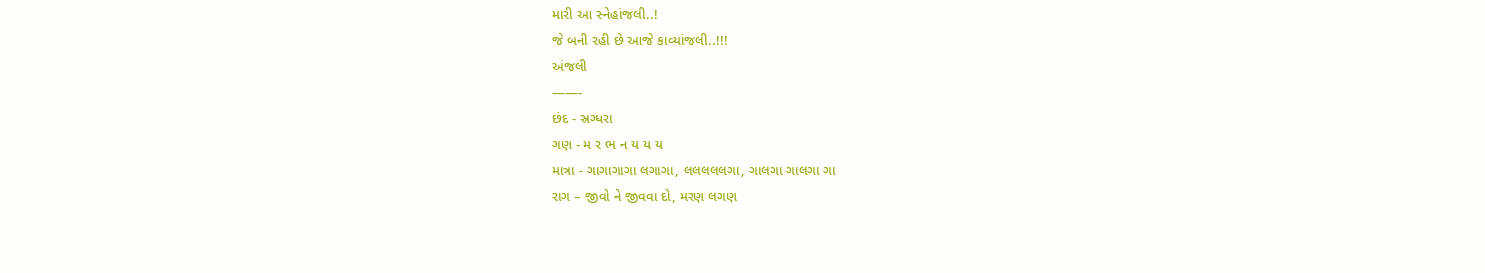મારી આ સ્નેહાંજલી..!
જે બની રહી છે આજે કાવ્યાંજલી..!!!
અંજલી
——-
છંદ - સ્રગ્ધરા
ગણ - મ ર ભ ન ય ય ય
માત્રા - ગાગાગાગા લગાગા, લલલલલગા, ગાલગા ગાલગા ગા
રાગ – જીવો ને જીવવા દો, મરણ લગણ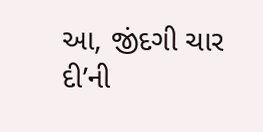આ, જીંદગી ચાર દી’ની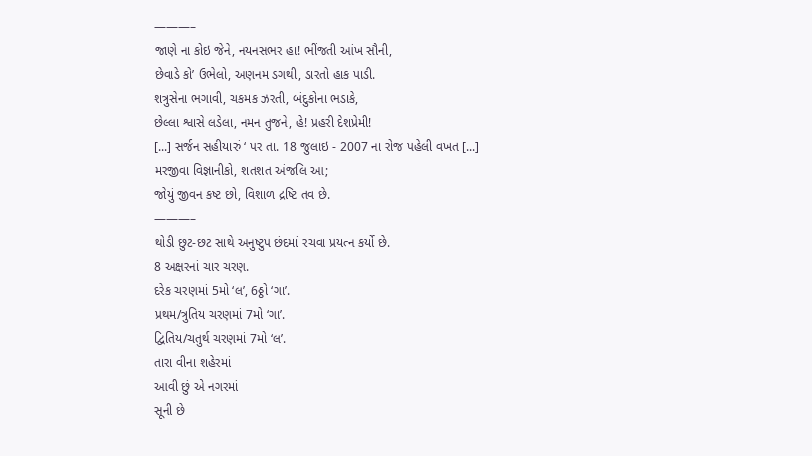———–
જાણે ના કોઇ જેને, નયનસભર હા! ભીંજતી આંખ સૌની,
છેવાડે કો’ ઉભેલો, અણનમ ડગથી, ડારતો હાક પાડી.
શત્રુસેના ભગાવી, ચકમક ઝરતી, બંદુકોના ભડાકે,
છેલ્લા શ્વાસે લડેલા, નમન તુજને, હે! પ્રહરી દેશપ્રેમી!
[...] સર્જન સહીયારું ‘ પર તા. 18 જુલાઇ - 2007 ના રોજ પહેલી વખત [...]
મરજીવા વિજ્ઞાનીકો, શતશત અંજલિ આ;
જોયું જીવન કષ્ટ છો, વિશાળ દ્રષ્ટિ તવ છે.
———–
થોડી છુટ-છટ સાથે અનુષ્ટુપ છંદમાં રચવા પ્રયત્ન કર્યો છે.
8 અક્ષરનાં ચાર ચરણ.
દરેક ચરણમાં 5મો ‘લ’, 6ઠ્ઠો ‘ગા’.
પ્રથમ/ત્રુતિય ચરણમાં 7મો ‘ગા’.
દ્વિતિય/ચતુર્થ ચરણમાં 7મો ‘લ’.
તારા વીના શહેરમાં
આવી છું એ નગરમાં
સૂની છે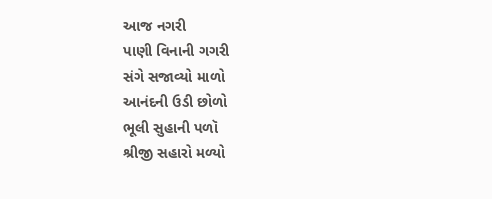આજ નગરી
પાણી વિનાની ગગરી
સંગે સજાવ્યો માળો
આનંદની ઉડી છોળો
ભૂલી સુહાની પળૉ
શ્રીજી સહારો મળ્યો